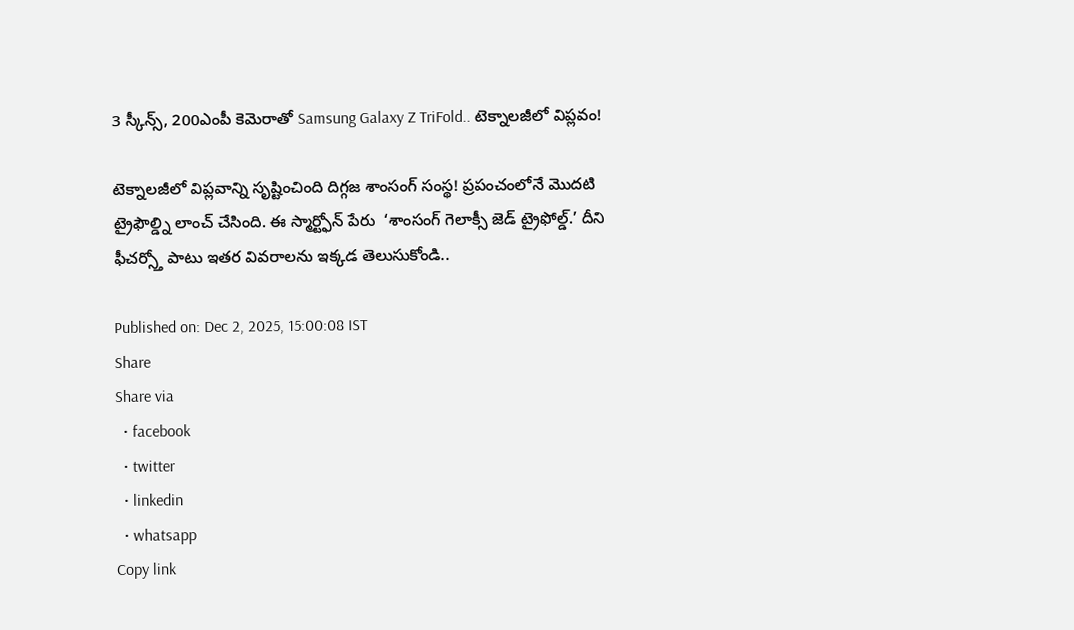3 స్కీన్స్, 200ఎంపీ కెమెరాతో Samsung Galaxy Z TriFold.. టెక్నాలజీలో విప్లవం!

టెక్నాలజీలో విప్లవాన్ని సృష్టించింది దిగ్గజ శాంసంగ్ సంస్థ! ప్రపంచంలోనే మొదటి ట్రైఫౌల్డ్ని లాంచ్ చేసింది. ఈ స్మార్ట్ఫోన్ పేరు  ‘శాంసంగ్ గెలాక్సీ జెడ్ ట్రైఫోల్డ్.’ దీని ఫీచర్స్తో పాటు ఇతర వివరాలను ఇక్కడ తెలుసుకోండి..

Published on: Dec 2, 2025, 15:00:08 IST
Share
Share via
  • facebook
  • twitter
  • linkedin
  • whatsapp
Copy link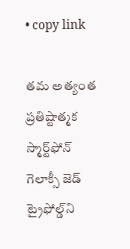• copy link

తమ అత్యంత ప్రతిష్టాత్మక స్మార్ట్‌ఫోన్ గెలాక్సీ జెడ్ ట్రైఫోల్డ్‌ని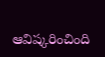ఆవిష్కరించింది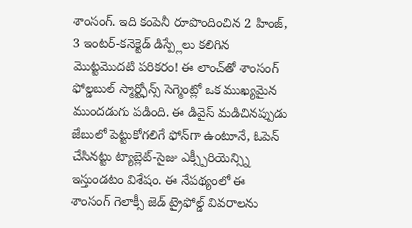శాంసంగ్. ఇది కంపెనీ రూపొందించిన 2 హింజ్, 3 ఇంటర్-కనెక్టెడ్ డిస్ప్లేలు కలిగిన మొట్టమొదటి పరికరం! ఈ లాంచ్‌తో శాంసంగ్ ఫోల్డబుల్ స్మార్ట్ఫోన్స్ సెగ్మెంట్లో ఒక ముఖ్యమైన ముందడుగు పడింది. ఈ డివైస్ మడిచినప్పుడు జేబులో పెట్టుకోగలిగే ఫోన్‌గా ఉంటూనే, ఓపెన్ చేసినట్టు ట్యాబ్లెట్-సైజు ఎక్స్పీరియెన్స్ని ఇస్తుండటం విశేషం. ఈ నేపథ్యంలో ఈ శాంసంగ్ గెలాక్సీ జెడ్ ట్రైఫోల్డ్ వివరాలను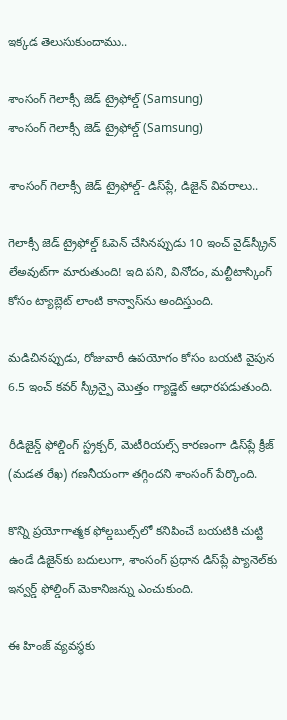ఇక్కడ తెలుసుకుందాము..

శాంసంగ్ గెలాక్సీ జెడ్ ట్రైఫోల్డ్ (Samsung)
శాంసంగ్ గెలాక్సీ జెడ్ ట్రైఫోల్డ్ (Samsung)

శాంసంగ్ గెలాక్సీ జెడ్ ట్రైఫోల్డ్- డిస్‌ప్లే, డిజైన్ వివరాలు..

గెలాక్సీ జెడ్ ట్రైఫోల్డ్ ఓపెన్ చేసినప్పుడు 10 ఇంచ్ వైడ్‌స్క్రీన్ లేఅవుట్‌గా మారుతుంది! ఇది పని, వినోదం, మల్టీటాస్కింగ్ కోసం ట్యాబ్లెట్ లాంటి కాన్వాస్‌ను అందిస్తుంది.

మడిచినప్పుడు, రోజువారీ ఉపయోగం కోసం బయటి వైపున 6.5 ఇంచ్ కవర్ స్క్రీన్పై మొత్తం గ్యాడ్జెట్ ఆధారపడుతుంది.

రీడిజైన్డ్ ఫోల్డింగ్ స్ట్రక్చర్, మెటీరియల్స్ కారణంగా డిస్‌ప్లే క్రీజ్ (మడత రేఖ) గణనీయంగా తగ్గిందని శాంసంగ్ పేర్కొంది.

కొన్ని ప్రయోగాత్మక ఫోల్డబుల్స్‌లో కనిపించే బయటికి చుట్టి ఉండే డిజైన్‌కు బదులుగా, శాంసంగ్ ప్రధాన డిస్‌ప్లే ప్యానెల్‌కు ఇన్వర్డ్ ఫోల్డింగ్ మెకానిజన్ను ఎంచుకుంది.

ఈ హింజ్ వ్యవస్థకు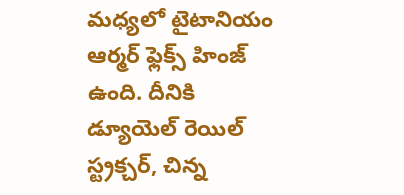మధ్యలో టైటానియం ఆర్మర్ ఫ్లెక్స్ హింజ్ ఉంది. దీనికి డ్యూయెల్ రెయిల్ స్ట్రక్చర్, చిన్న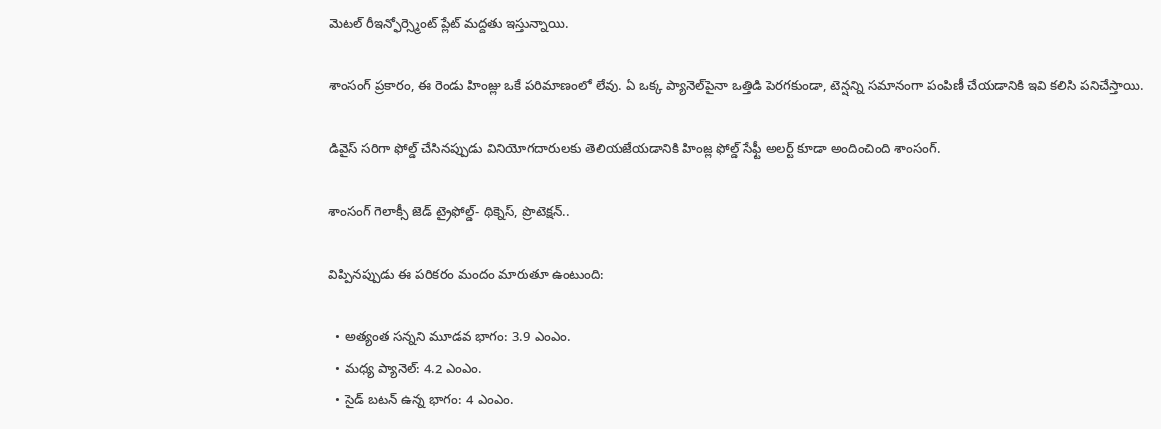మెటల్ రీఇన్ఫోర్స్మెంట్ ప్లేట్ మద్దతు ఇస్తున్నాయి.

శాంసంగ్ ప్రకారం, ఈ రెండు హింజ్లు ఒకే పరిమాణంలో లేవు. ఏ ఒక్క ప్యానెల్‌పైనా ఒత్తిడి పెరగకుండా, టెన్షన్ని సమానంగా పంపిణీ చేయడానికి ఇవి కలిసి పనిచేస్తాయి.

డివైస్ సరిగా ఫోల్డ్ చేసినప్పుడు వినియోగదారులకు తెలియజేయడానికి హింజ్ల ఫోల్డ్ సేఫ్టీ అలర్ట్ కూడా అందించింది శాంసంగ్.

శాంసంగ్ గెలాక్సీ జెడ్ ట్రైఫోల్డ్- థిక్నెస్, ప్రొటెక్షన్..

విప్పినప్పుడు ఈ పరికరం మందం మారుతూ ఉంటుంది:

  • అత్యంత సన్నని మూడవ భాగం: 3.9 ఎంఎం.
  • మధ్య ప్యానెల్: 4.2 ఎంఎం.
  • సైడ్ బటన్ ఉన్న భాగం: 4 ఎంఎం.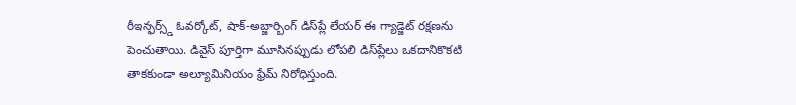రీఇన్ఫర్స్డ్ ఓవర్కోట్, షాక్-అబ్జార్బింగ్ డిస్‌ప్లే లేయర్ ఈ గ్యాడ్జెట్ రక్షణను పెంచుతాయి. డివైస్ పూర్తిగా మూసినప్పుడు లోపలి డిస్‌ప్లేలు ఒకదానికొకటి తాకకుండా అల్యూమినియం ఫ్రేమ్ నిరోధిస్తుంది.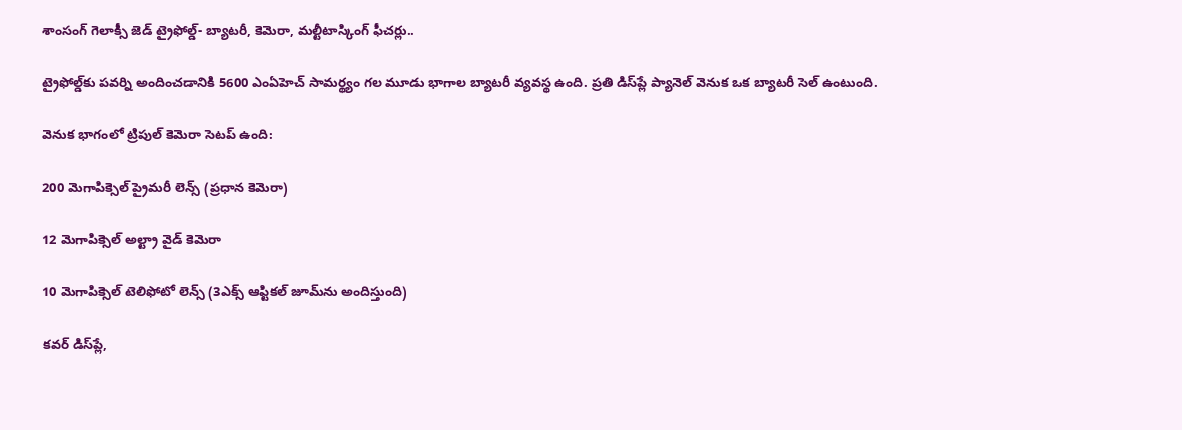శాంసంగ్ గెలాక్సీ జెడ్ ట్రైఫోల్డ్- బ్యాటరీ, కెమెరా, మల్టీటాస్కింగ్ ఫీచర్లు..

ట్రైఫోల్డ్‌కు పవర్ని అందించడానికి 5600 ఎంఏహెచ్ సామర్థ్యం గల మూడు భాగాల బ్యాటరీ వ్యవస్థ ఉంది. ప్రతి డిస్‌ప్లే ప్యానెల్ వెనుక ఒక బ్యాటరీ సెల్ ఉంటుంది.

వెనుక భాగంలో ట్రిపుల్ కెమెరా సెటప్ ఉంది:

200 మెగాపిక్సెల్ ప్రైమరీ లెన్స్ (ప్రధాన కెమెరా)

12 మెగాపిక్సెల్ అల్ట్రా వైడ్ కెమెరా

10 మెగాపిక్సెల్ టెలిఫోటో లెన్స్ (3ఎక్స్ ఆప్టికల్ జూమ్‌ను అందిస్తుంది)

కవర్ డిస్‌ప్లే,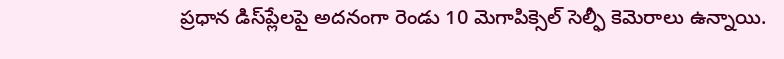ప్రధాన డిస్‌ప్లేలపై అదనంగా రెండు 10 మెగాపిక్సెల్ సెల్ఫీ కెమెరాలు ఉన్నాయి.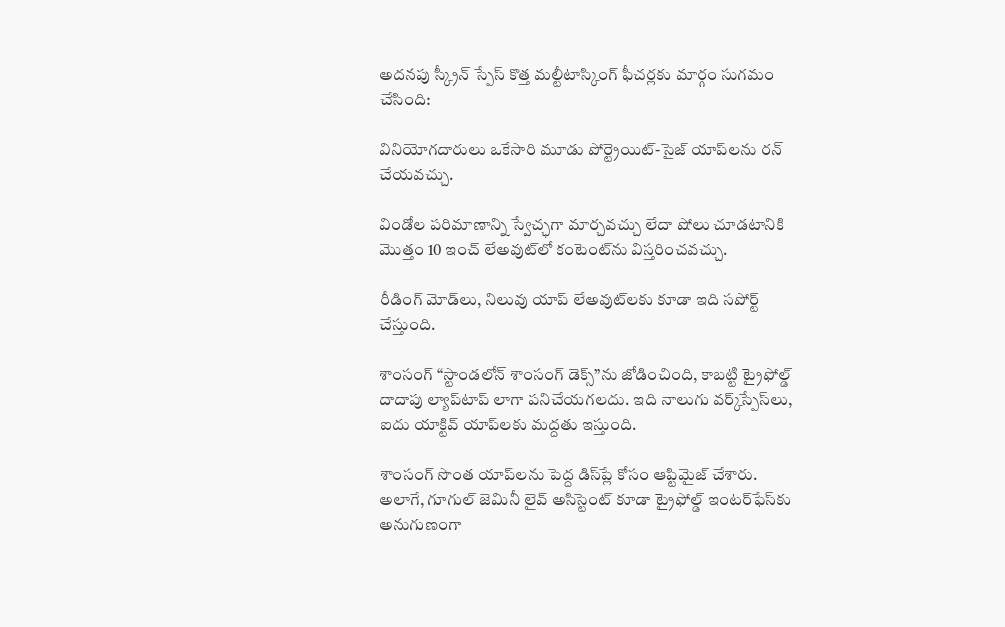అదనపు స్క్రీన్ స్పేస్ కొత్త మల్టీటాస్కింగ్ ఫీచర్లకు మార్గం సుగమం చేసింది:

వినియోగదారులు ఒకేసారి మూడు పోర్ట్రెయిట్-సైజ్ యాప్‌లను రన్ చేయవచ్చు.

విండోల పరిమాణాన్ని స్వేచ్ఛగా మార్చవచ్చు లేదా షోలు చూడటానికి మొత్తం 10 ఇంచ్ లేఅవుట్‌లో కంటెంట్‌ను విస్తరించవచ్చు.

రీడింగ్ మోడ్‌లు, నిలువు యాప్ లేఅవుట్‌లకు కూడా ఇది సపోర్ట్ చేస్తుంది.

శాంసంగ్ “స్టాండలోన్ శాంసంగ్ డెక్స్”ను జోడించింది, కాబట్టి ట్రైఫోల్డ్ దాదాపు ల్యాప్‌టాప్ లాగా పనిచేయగలదు. ఇది నాలుగు వర్క్‌స్పేస్‌లు, ఐదు యాక్టివ్ యాప్‌లకు మద్దతు ఇస్తుంది.

శాంసంగ్ సొంత యాప్‌లను పెద్ద డిస్‌ప్లే కోసం ఆప్టిమైజ్ చేశారు. అలాగే, గూగుల్ జెమినీ లైవ్ అసిస్టెంట్ కూడా ట్రైఫోల్డ్ ఇంటర్‌ఫేస్‌కు అనుగుణంగా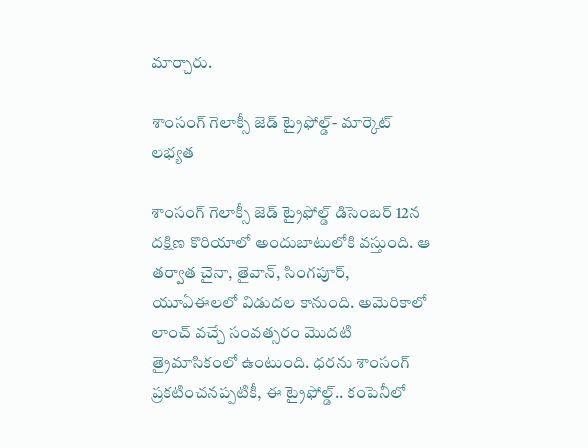మార్చారు.

శాంసంగ్ గెలాక్సీ జెడ్ ట్రైఫోల్డ్- మార్కెట్ లభ్యత

శాంసంగ్ గెలాక్సీ జెడ్ ట్రైఫోల్డ్ డిసెంబర్ 12న దక్షిణ కొరియాలో అందుబాటులోకి వస్తుంది. ఆ తర్వాత చైనా, తైవాన్, సింగపూర్, యూఏఈలలో విడుదల కానుంది. అమెరికాలో లాంచ్ వచ్చే సంవత్సరం మొదటి త్రైమాసికంలో ఉంటుంది. ధరను శాంసంగ్ ప్రకటించనప్పటికీ, ఈ ట్రైఫోల్డ్.. కంపెనీలో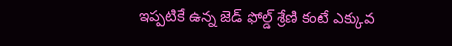ఇప్పటికే ఉన్న జెడ్ ఫోల్డ్ శ్రేణి కంటే ఎక్కువ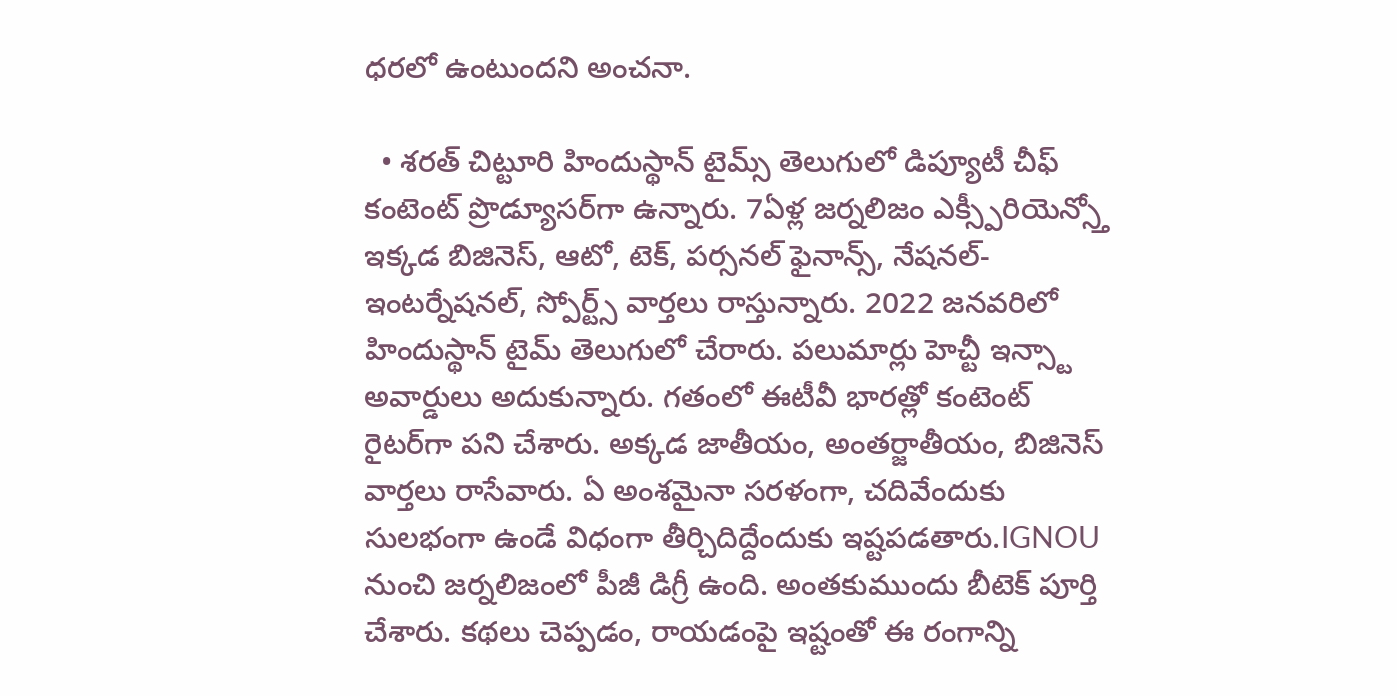ధరలో ఉంటుందని అంచనా.

  • శరత్ చిట్టూరి హిందుస్థాన్ టైమ్స్ తెలుగులో డిప్యూటీ చీఫ్ కంటెంట్ ప్రొడ్యూసర్‌గా ఉన్నారు. 7ఏళ్ల జర్నలిజం ఎక్స్పీరియెన్స్తో ఇక్కడ బిజినెస్, ఆటో, టెక్, పర్సనల్ ఫైనాన్స్, నేషనల్- ఇంటర్నేషనల్, స్పోర్ట్స్ వార్తలు రాస్తున్నారు. 2022 జనవరిలో హిందుస్థాన్ టైమ్ తెలుగులో చేరారు. పలుమార్లు హెచ్టీ ఇన్స్టా అవార్డులు అదుకున్నారు. గతంలో ఈటీవీ భారత్లో కంటెంట్ రైటర్‌గా పని చేశారు. అక్కడ జాతీయం, అంతర్జాతీయం, బిజినెస్ వార్తలు రాసేవారు. ఏ అంశమైనా సరళంగా, చదివేందుకు సులభంగా ఉండే విధంగా తీర్చిదిద్దేందుకు ఇష్టపడతారు.IGNOU నుంచి జర్నలిజంలో పీజీ డిగ్రీ ఉంది. అంతకుముందు బీటెక్ పూర్తి చేశారు. కథలు చెప్పడం, రాయడంపై ఇష్టంతో ఈ రంగాన్ని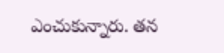ఎంచుకున్నారు. తన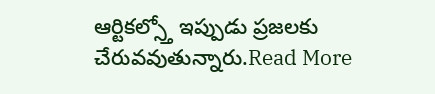ఆర్టికల్స్తో ఇప్పుడు ప్రజలకు చేరువవుతున్నారు.Read More